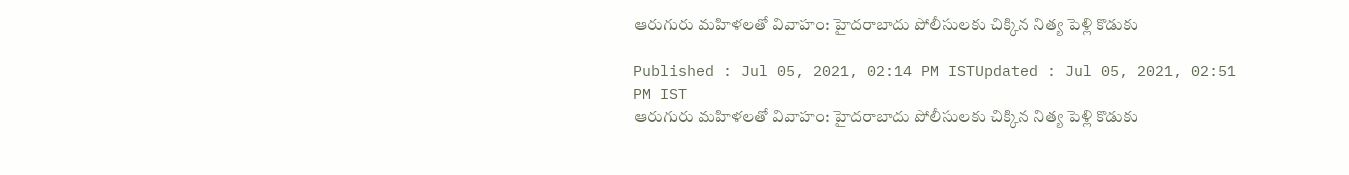ఆరుగురు మహిళలతో వివాహం: హైదరాబాదు పోలీసులకు చిక్కిన నిత్య పెళ్లి కొడుకు

Published : Jul 05, 2021, 02:14 PM ISTUpdated : Jul 05, 2021, 02:51 PM IST
ఆరుగురు మహిళలతో వివాహం: హైదరాబాదు పోలీసులకు చిక్కిన నిత్య పెళ్లి కొడుకు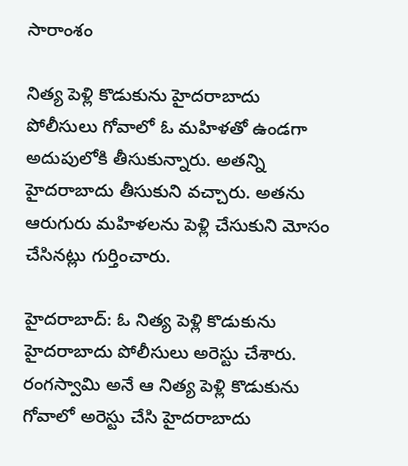సారాంశం

నిత్య పెళ్లి కొడుకును హైదరాబాదు పోలీసులు గోవాలో ఓ మహిళతో ఉండగా అదుపులోకి తీసుకున్నారు. అతన్ని హైదరాబాదు తీసుకుని వచ్చారు. అతను ఆరుగురు మహిళలను పెళ్లి చేసుకుని మోసం చేసినట్లు గుర్తించారు.

హైదరాబాద్: ఓ నిత్య పెళ్లి కొడుకును హైదరాబాదు పోలీసులు అరెస్టు చేశారు. రంగస్వామి అనే ఆ నిత్య పెళ్లి కొడుకును గోవాలో అరెస్టు చేసి హైదరాబాదు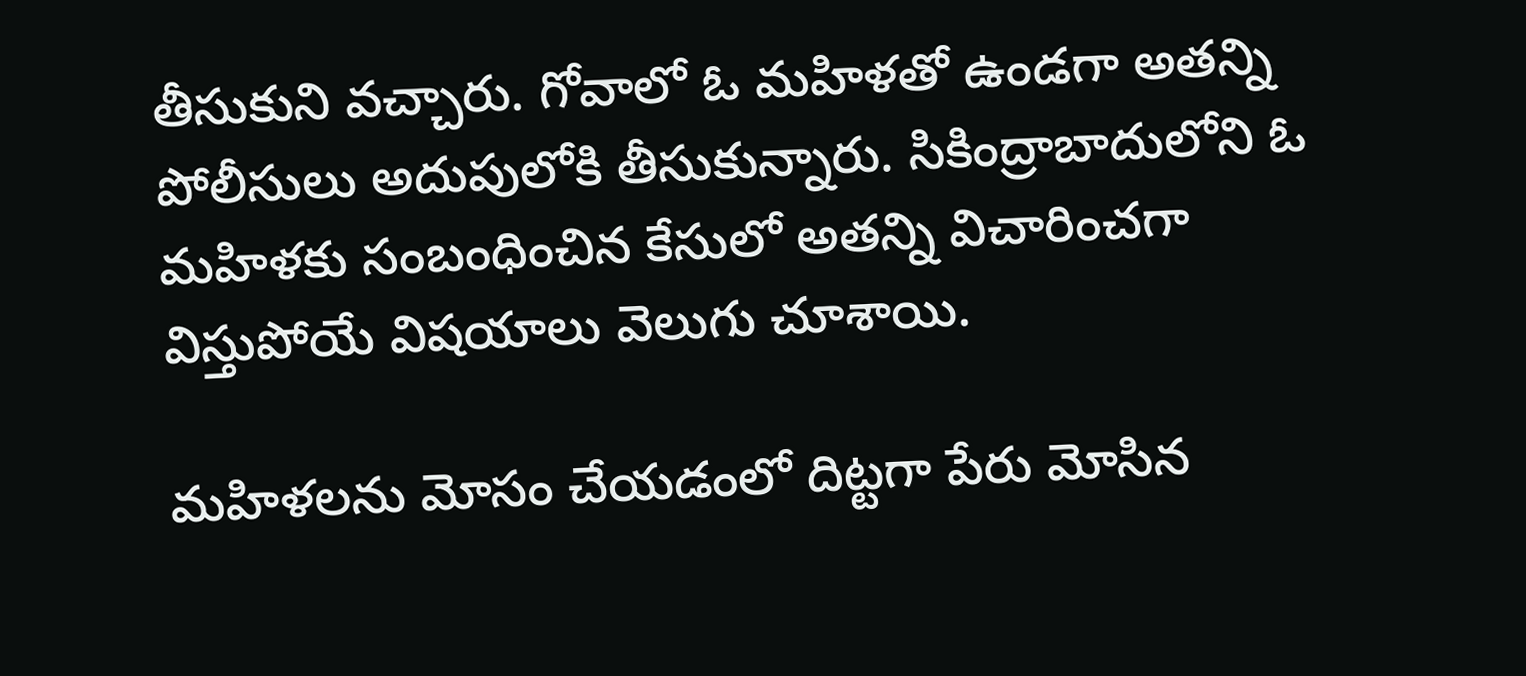తీసుకుని వచ్చారు. గోవాలో ఓ మహిళతో ఉండగా అతన్ని పోలీసులు అదుపులోకి తీసుకున్నారు. సికింద్రాబాదులోని ఓ మహిళకు సంబంధించిన కేసులో అతన్ని విచారించగా విస్తుపోయే విషయాలు వెలుగు చూశాయి.

మహిళలను మోసం చేయడంలో దిట్టగా పేరు మోసిన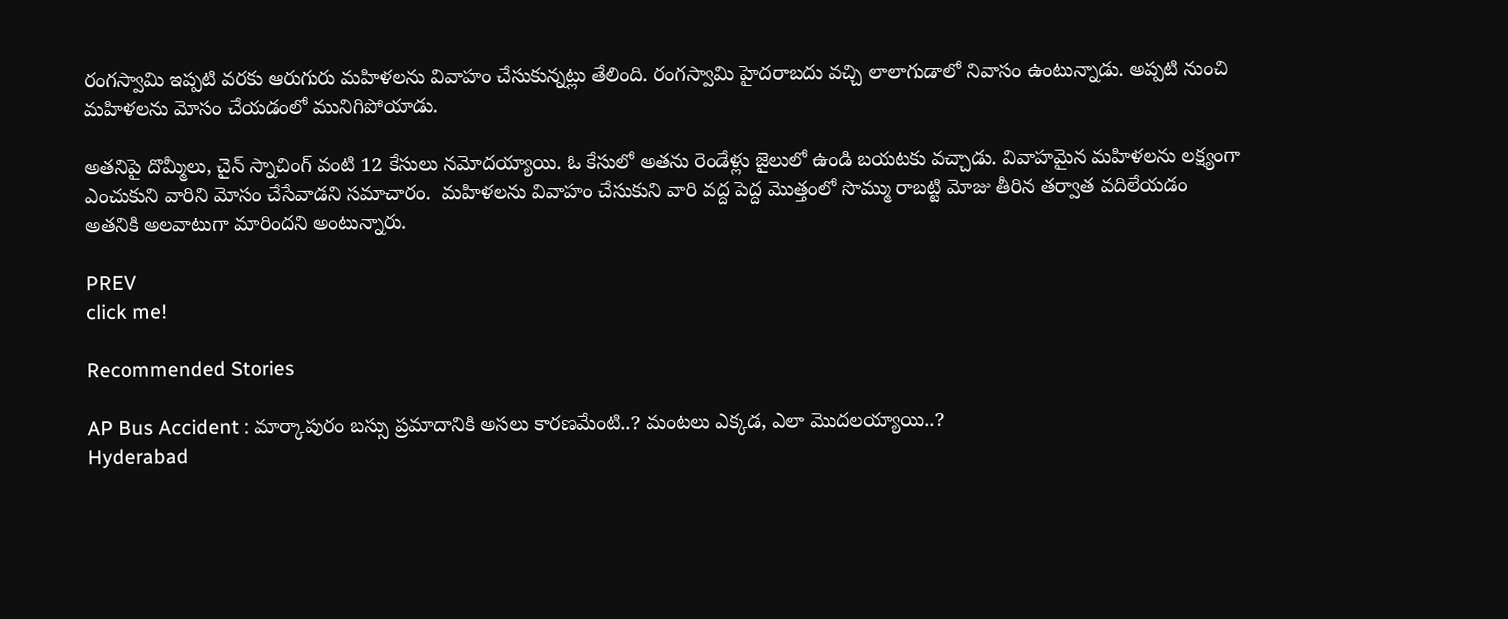రంగస్వామి ఇప్పటి వరకు ఆరుగురు మహిళలను వివాహం చేసుకున్నట్లు తేలింది. రంగస్వామి హైదరాబదు వచ్చి లాలాగుడాలో నివాసం ఉంటున్నాడు. అప్పటి నుంచి మహిళలను మోసం చేయడంలో మునిగిపోయాడు.

అతనిపై దొమ్మీలు, చైన్ స్నాచింగ్ వంటి 12 కేసులు నమోదయ్యాయి. ఓ కేసులో అతను రెండేళ్లు జైలులో ఉండి బయటకు వచ్చాడు. వివాహమైన మహిళలను లక్ష్యంగా ఎంచుకుని వారిని మోసం చేసేవాడని సమాచారం.  మహిళలను వివాహం చేసుకుని వారి వద్ద పెద్ద మొత్తంలో సొమ్ము రాబట్టి మోజు తీరిన తర్వాత వదిలేయడం అతనికి అలవాటుగా మారిందని అంటున్నారు.

PREV
click me!

Recommended Stories

AP Bus Accident : మార్కాపురం బస్సు ప్రమాదానికి అసలు కారణమేంటి..? మంటలు ఎక్కడ, ఎలా మొదలయ్యాయి..?
Hyderabad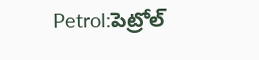Petrol:పెట్రోల్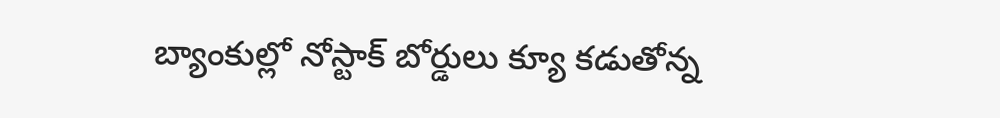బ్యాంకుల్లో నోస్టాక్ బోర్డులు క్యూ క‌డుతోన్న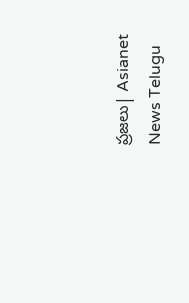ప్ర‌జ‌లు| Asianet News Telugu